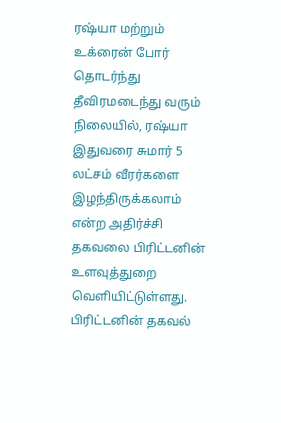ரஷ்யா மற்றும் உக்ரைன் போர் தொடர்ந்து தீவிரமடைந்து வரும் நிலையில், ரஷ்யா இதுவரை சுமார் 5 லட்சம் வீரர்களை இழந்திருக்கலாம் என்ற அதிர்ச்சி தகவலை பிரிட்டனின் உளவுத்துறை வெளியிட்டுள்ளது. பிரிட்டனின் தகவல்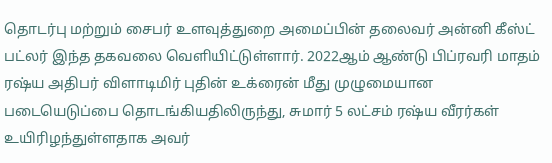தொடர்பு மற்றும் சைபர் உளவுத்துறை அமைப்பின் தலைவர் அன்னி கீஸ்ட் பட்லர் இந்த தகவலை வெளியிட்டுள்ளார். 2022ஆம் ஆண்டு பிப்ரவரி மாதம் ரஷ்ய அதிபர் விளாடிமிர் புதின் உக்ரைன் மீது முழுமையான படையெடுப்பை தொடங்கியதிலிருந்து, சுமார் 5 லட்சம் ரஷ்ய வீரர்கள் உயிரிழந்துள்ளதாக அவர்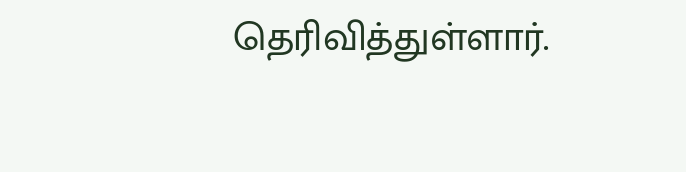தெரிவித்துள்ளார்.